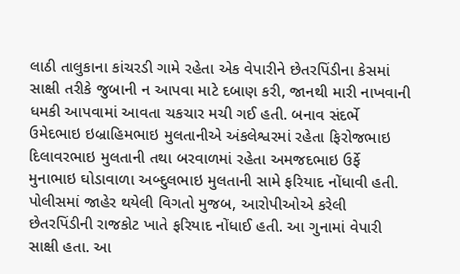લાઠી તાલુકાના કાંચરડી ગામે રહેતા એક વેપારીને છેતરપિંડીના કેસમાં સાક્ષી તરીકે જુબાની ન આપવા માટે દબાણ કરી, જાનથી મારી નાખવાની ધમકી આપવામાં આવતા ચકચાર મચી ગઈ હતી. બનાવ સંદર્ભે ઉમેદભાઇ ઇબ્રાહિમભાઇ મુલતાનીએ અંકલેશ્વરમાં રહેતા ફિરોજભાઇ દિલાવરભાઇ મુલતાની તથા બરવાળમાં રહેતા અમજદભાઇ ઉર્ફે મુનાભાઇ ઘોડાવાળા અબ્દુલભાઇ મુલતાની સામે ફરિયાદ નોંધાવી હતી. પોલીસમાં જાહેર થયેલી વિગતો મુજબ, આરોપીઓએ કરેલી છેતરપિંડીની રાજકોટ ખાતે ફરિયાદ નોંધાઈ હતી. આ ગુનામાં વેપારી સાક્ષી હતા. આ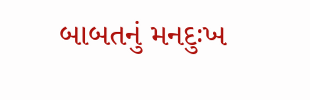બાબતનું મનદુઃખ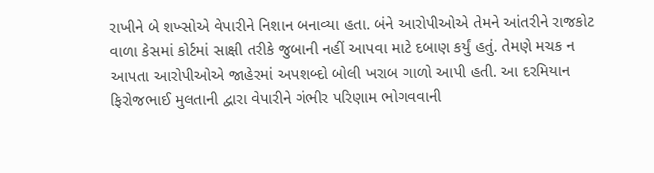રાખીને બે શખ્સોએ વેપારીને નિશાન બનાવ્યા હતા. બંને આરોપીઓએ તેમને આંતરીને રાજકોટ વાળા કેસમાં કોર્ટમાં સાક્ષી તરીકે જુબાની નહીં આપવા માટે દબાણ કર્યું હતું. તેમણે મચક ન આપતા આરોપીઓએ જાહેરમાં અપશબ્દો બોલી ખરાબ ગાળો આપી હતી. આ દરમિયાન ફિરોજભાઈ મુલતાની દ્વારા વેપારીને ગંભીર પરિણામ ભોગવવાની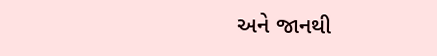અને જાનથી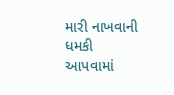મારી નાખવાની ધમકી આપવામાં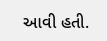આવી હતી.